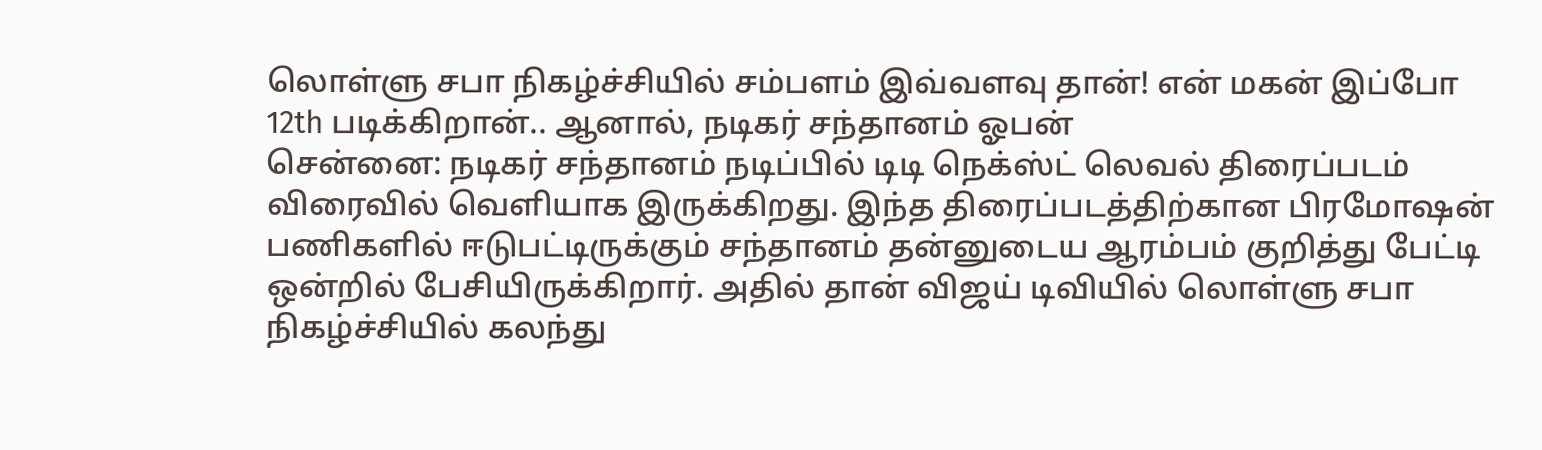லொள்ளு சபா நிகழ்ச்சியில் சம்பளம் இவ்வளவு தான்! என் மகன் இப்போ 12th படிக்கிறான்.. ஆனால், நடிகர் சந்தானம் ஓபன்
சென்னை: நடிகர் சந்தானம் நடிப்பில் டிடி நெக்ஸ்ட் லெவல் திரைப்படம் விரைவில் வெளியாக இருக்கிறது. இந்த திரைப்படத்திற்கான பிரமோஷன் பணிகளில் ஈடுபட்டிருக்கும் சந்தானம் தன்னுடைய ஆரம்பம் குறித்து பேட்டி ஒன்றில் பேசியிருக்கிறார். அதில் தான் விஜய் டிவியில் லொள்ளு சபா நிகழ்ச்சியில் கலந்து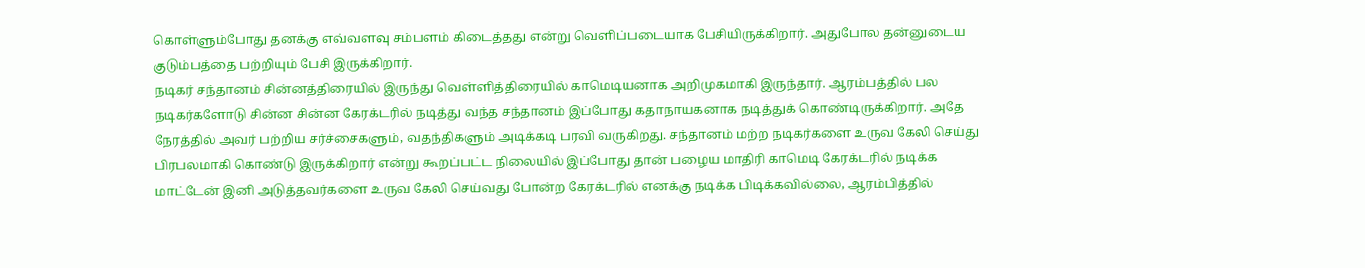கொள்ளும்போது தனக்கு எவ்வளவு சம்பளம் கிடைத்தது என்று வெளிப்படையாக பேசியிருக்கிறார். அதுபோல தன்னுடைய குடும்பத்தை பற்றியும் பேசி இருக்கிறார்.
நடிகர் சந்தானம் சின்னத்திரையில் இருந்து வெள்ளித்திரையில் காமெடியனாக அறிமுகமாகி இருந்தார். ஆரம்பத்தில் பல நடிகர்களோடு சின்ன சின்ன கேரக்டரில் நடித்து வந்த சந்தானம் இப்போது கதாநாயகனாக நடித்துக் கொண்டிருக்கிறார். அதே நேரத்தில் அவர் பற்றிய சர்ச்சைகளும், வதந்திகளும் அடிக்கடி பரவி வருகிறது. சந்தானம் மற்ற நடிகர்களை உருவ கேலி செய்து பிரபலமாகி கொண்டு இருக்கிறார் என்று கூறப்பட்ட நிலையில் இப்போது தான் பழைய மாதிரி காமெடி கேரக்டரில் நடிக்க மாட்டேன் இனி அடுத்தவர்களை உருவ கேலி செய்வது போன்ற கேரக்டரில் எனக்கு நடிக்க பிடிக்கவில்லை, ஆரம்பித்தில்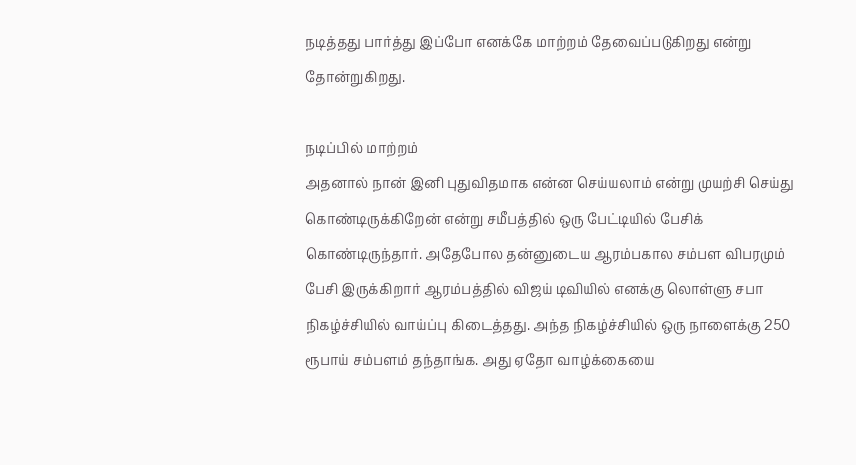நடித்தது பார்த்து இப்போ எனக்கே மாற்றம் தேவைப்படுகிறது என்று தோன்றுகிறது.

நடிப்பில் மாற்றம்
அதனால் நான் இனி புதுவிதமாக என்ன செய்யலாம் என்று முயற்சி செய்து கொண்டிருக்கிறேன் என்று சமீபத்தில் ஒரு பேட்டியில் பேசிக் கொண்டிருந்தார். அதேபோல தன்னுடைய ஆரம்பகால சம்பள விபரமும் பேசி இருக்கிறார் ஆரம்பத்தில் விஜய் டிவியில் எனக்கு லொள்ளு சபா நிகழ்ச்சியில் வாய்ப்பு கிடைத்தது. அந்த நிகழ்ச்சியில் ஒரு நாளைக்கு 250 ரூபாய் சம்பளம் தந்தாங்க. அது ஏதோ வாழ்க்கையை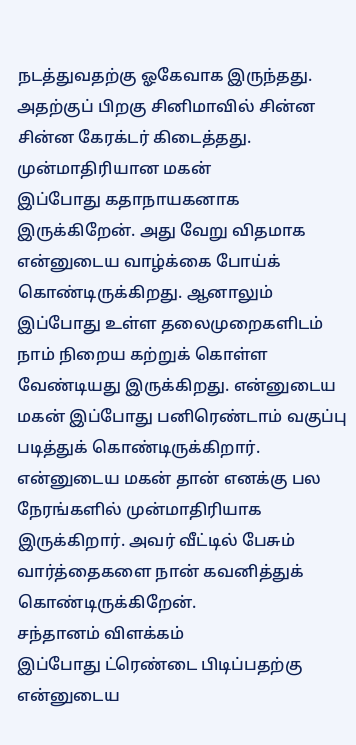நடத்துவதற்கு ஓகேவாக இருந்தது. அதற்குப் பிறகு சினிமாவில் சின்ன சின்ன கேரக்டர் கிடைத்தது.
முன்மாதிரியான மகன்
இப்போது கதாநாயகனாக இருக்கிறேன். அது வேறு விதமாக என்னுடைய வாழ்க்கை போய்க் கொண்டிருக்கிறது. ஆனாலும் இப்போது உள்ள தலைமுறைகளிடம் நாம் நிறைய கற்றுக் கொள்ள வேண்டியது இருக்கிறது. என்னுடைய மகன் இப்போது பனிரெண்டாம் வகுப்பு படித்துக் கொண்டிருக்கிறார். என்னுடைய மகன் தான் எனக்கு பல நேரங்களில் முன்மாதிரியாக இருக்கிறார். அவர் வீட்டில் பேசும் வார்த்தைகளை நான் கவனித்துக் கொண்டிருக்கிறேன்.
சந்தானம் விளக்கம்
இப்போது ட்ரெண்டை பிடிப்பதற்கு என்னுடைய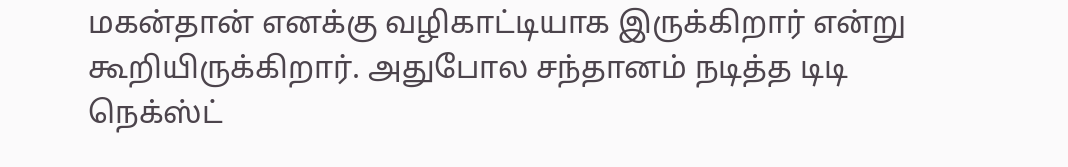மகன்தான் எனக்கு வழிகாட்டியாக இருக்கிறார் என்று கூறியிருக்கிறார். அதுபோல சந்தானம் நடித்த டிடி நெக்ஸ்ட்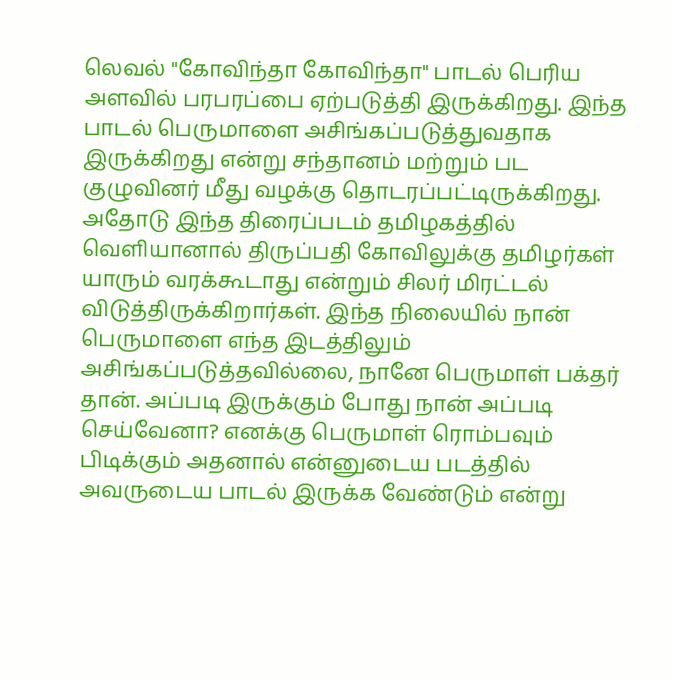லெவல் "கோவிந்தா கோவிந்தா" பாடல் பெரிய அளவில் பரபரப்பை ஏற்படுத்தி இருக்கிறது. இந்த பாடல் பெருமாளை அசிங்கப்படுத்துவதாக இருக்கிறது என்று சந்தானம் மற்றும் பட குழுவினர் மீது வழக்கு தொடரப்பட்டிருக்கிறது. அதோடு இந்த திரைப்படம் தமிழகத்தில் வெளியானால் திருப்பதி கோவிலுக்கு தமிழர்கள் யாரும் வரக்கூடாது என்றும் சிலர் மிரட்டல் விடுத்திருக்கிறார்கள். இந்த நிலையில் நான் பெருமாளை எந்த இடத்திலும் அசிங்கப்படுத்தவில்லை, நானே பெருமாள் பக்தர் தான். அப்படி இருக்கும் போது நான் அப்படி செய்வேனா? எனக்கு பெருமாள் ரொம்பவும் பிடிக்கும் அதனால் என்னுடைய படத்தில் அவருடைய பாடல் இருக்க வேண்டும் என்று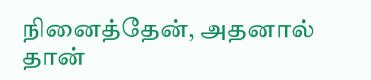நினைத்தேன், அதனால் தான்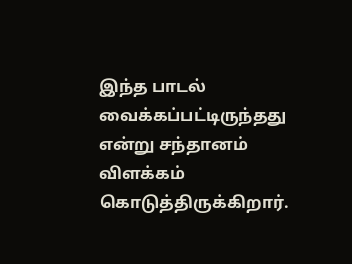இந்த பாடல் வைக்கப்பட்டிருந்தது என்று சந்தானம் விளக்கம் கொடுத்திருக்கிறார்.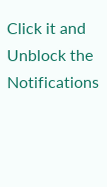Click it and Unblock the Notifications